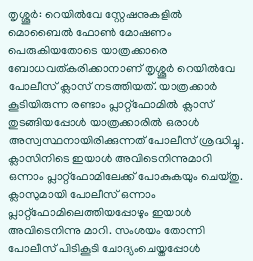തൃശ്ശൂർ: റെയിൽവേ സ്റ്റേഷനുകളിൽ മൊബൈൽ ഫോൺ മോഷണം പെരുകിയതോടെ യാത്രക്കാരെ ബോധവത്കരിക്കാനാണ് തൃശ്ശൂർ റെയിൽവേ പോലീസ് ക്ലാസ് നടത്തിയത്. യാത്രക്കാർ കൂടിയിരുന്ന രണ്ടാം പ്ലാറ്റ്ഫോമിൽ ക്ലാസ് തുടങ്ങിയപ്പോൾ യാത്രക്കാരിൽ ഒരാൾ അസ്വസ്ഥനായിരിക്കുന്നത് പോലീസ് ശ്രദ്ധിച്ചു. ക്ലാസിനിടെ ഇയാൾ അവിടെനിന്നുമാറി ഒന്നാം പ്ലാറ്റ്ഫോമിലേക്ക് പോകുകയും ചെയ്തു.
ക്ലാസുമായി പോലീസ് ഒന്നാം പ്ലാറ്റ്ഫോമിലെത്തിയപ്പോഴും ഇയാൾ അവിടെനിന്നു മാറി. സംശയം തോന്നി പോലീസ് പിടികൂടി ചോദ്യംചെയ്തപ്പോൾ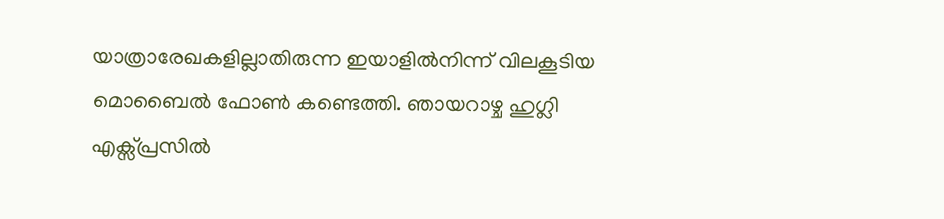യാത്രാരേഖകളില്ലാതിരുന്ന ഇയാളിൽനിന്ന് വിലകൂടിയ മൊബൈൽ ഫോൺ കണ്ടെത്തി. ഞായറാഴ്ച ഹുഗ്ലി എക്സ്പ്രസിൽ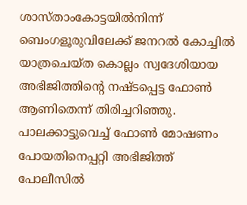ശാസ്താംകോട്ടയിൽനിന്ന് ബെംഗളൂരുവിലേക്ക് ജനറൽ കോച്ചിൽ യാത്രചെയ്ത കൊല്ലം സ്വദേശിയായ അഭിജിത്തിന്റെ നഷ്ടപ്പെട്ട ഫോൺ ആണിതെന്ന് തിരിച്ചറിഞ്ഞു. പാലക്കാട്ടുവെച്ച് ഫോൺ മോഷണം പോയതിനെപ്പറ്റി അഭിജിത്ത് പോലീസിൽ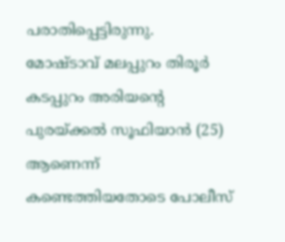പരാതിപ്പെട്ടിരുന്നു.
മോഷ്ടാവ് മലപ്പുറം തിരൂർ കടപ്പുറം അരിയന്റെ പുരയ്ക്കൽ സൂഫിയാൻ (25) ആണെന്ന് കണ്ടെത്തിയതോടെ പോലീസ്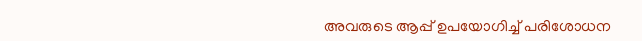അവരുടെ ആപ്പ് ഉപയോഗിച്ച് പരിശോധന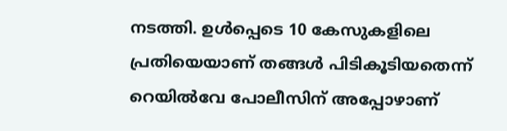നടത്തി. ഉൾപ്പെടെ 10 കേസുകളിലെ പ്രതിയെയാണ് തങ്ങൾ പിടികൂടിയതെന്ന് റെയിൽവേ പോലീസിന് അപ്പോഴാണ്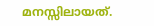മനസ്സിലായത്.